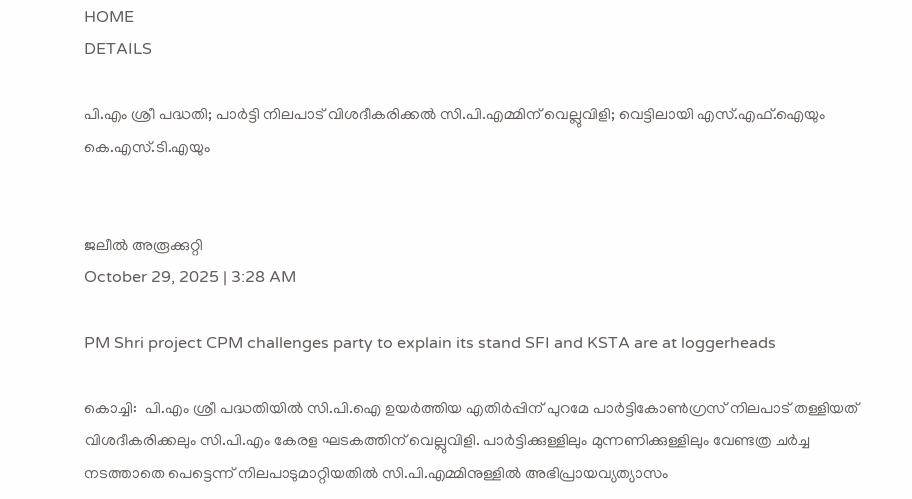HOME
DETAILS

പി.എം ശ്രീ പദ്ധതി; പാർട്ടി നിലപാട് വിശദീകരിക്കൽ സി.പി.എമ്മിന് വെല്ലുവിളി; വെട്ടിലായി എസ്.എഫ്.ഐയും കെ.എസ്.ടി.എയും


ജലീൽ അരൂക്കുറ്റി
October 29, 2025 | 3:28 AM

PM Shri project CPM challenges party to explain its stand SFI and KSTA are at loggerheads

കൊച്ചി:  പി.എം ശ്രീ പദ്ധതിയിൽ സി.പി.ഐ ഉയർത്തിയ എതിർപ്പിന് പുറമേ പാർട്ടികോൺഗ്രസ് നിലപാട് തള്ളിയത് വിശദീകരിക്കലും സി.പി.എം കേരള ഘടകത്തിന് വെല്ലുവിളി. പാർട്ടിക്കുള്ളിലും മുന്നണിക്കുള്ളിലും വേണ്ടത്ര ചർച്ച നടത്താതെ പെട്ടെന്ന് നിലപാടുമാറ്റിയതിൽ സി.പി.എമ്മിനുള്ളിൽ അഭിപ്രായവ്യത്യാസം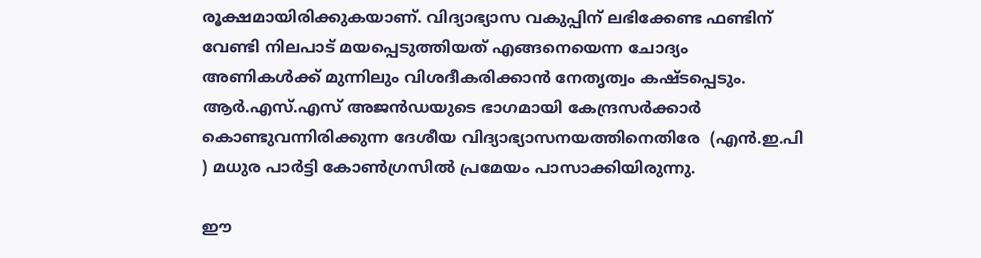രൂക്ഷമായിരിക്കുകയാണ്. വിദ്യാഭ്യാസ വകുപ്പിന് ലഭിക്കേണ്ട ഫണ്ടിന് വേണ്ടി നിലപാട് മയപ്പെടുത്തിയത് എങ്ങനെയെന്ന ചോദ്യം അണികൾക്ക് മുന്നിലും വിശദീകരിക്കാൻ നേതൃത്വം കഷ്ടപ്പെടും. ആർ.എസ്.എസ് അജൻഡയുടെ ഭാഗമായി കേന്ദ്രസർക്കാർ കൊണ്ടുവന്നിരിക്കുന്ന ദേശീയ വിദ്യാഭ്യാസനയത്തിനെതിരേ  (എൻ.ഇ.പി ) മധുര പാർട്ടി കോൺഗ്രസിൽ പ്രമേയം പാസാക്കിയിരുന്നു.

ഈ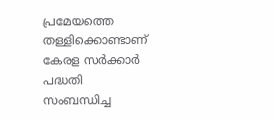പ്രമേയത്തെ തള്ളിക്കൊണ്ടാണ് കേരള സർക്കാർ പദ്ധതി സംബന്ധിച്ച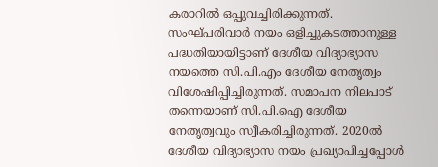കരാറിൽ ഒപ്പുവച്ചിരിക്കുന്നത്. സംഘ്പരിവാർ നയം ഒളിച്ചുകടത്താനുള്ള പദ്ധതിയായിട്ടാണ് ദേശീയ വിദ്യാഭ്യാസ നയത്തെ സി.പി.എം ദേശീയ നേതൃത്വം വിശേഷിപ്പിച്ചിരുന്നത്. സമാപന നിലപാട് തന്നെയാണ് സി.പി.ഐ ദേശീയ നേതൃത്വവും സ്വീകരിച്ചിരുന്നത്. 2020ൽ ദേശീയ വിദ്യാഭ്യാസ നയം പ്രഖ്യാപിച്ചപ്പോൾ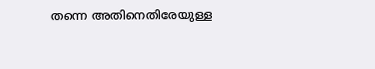തന്നെ അതിനെതിരേയുള്ള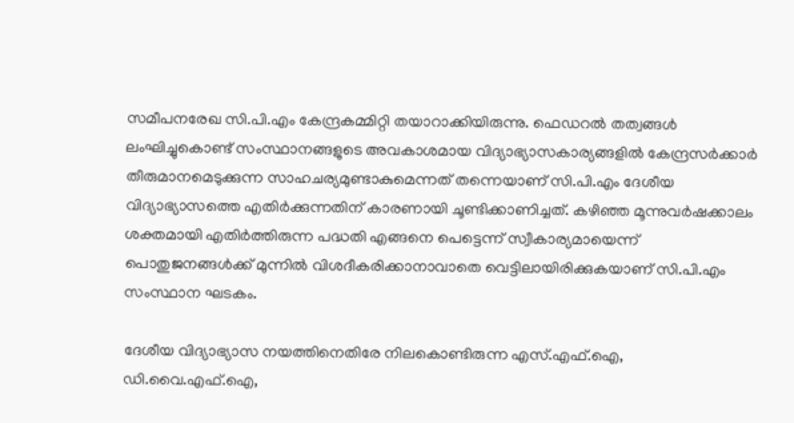സമീപനരേഖ സി.പി.എം കേന്ദ്രകമ്മിറ്റി തയാറാക്കിയിരുന്നു. ഫെഡറൽ തത്വങ്ങൾ ലംഘിച്ചുകൊണ്ട് സംസ്ഥാനങ്ങളുടെ അവകാശമായ വിദ്യാഭ്യാസകാര്യങ്ങളിൽ കേന്ദ്രസർക്കാർ തീരുമാനമെടുക്കുന്ന സാഹചര്യമുണ്ടാകുമെന്നത് തന്നെയാണ് സി.പി.എം ദേശീയ വിദ്യാഭ്യാസത്തെ എതിർക്കുന്നതിന് കാരണായി ചൂണ്ടിക്കാണിച്ചത്. കഴിഞ്ഞ മൂന്നുവർഷക്കാലം ശക്തമായി എതിർത്തിരുന്ന പദ്ധതി എങ്ങനെ പെട്ടെന്ന് സ്വീകാര്യമായെന്ന് പൊതുജനങ്ങൾക്ക് മുന്നിൽ വിശദീകരിക്കാനാവാതെ വെട്ടിലായിരിക്കുകയാണ് സി.പി.എം സംസ്ഥാന ഘടകം.

ദേശീയ വിദ്യാഭ്യാസ നയത്തിനെതിരേ നിലകൊണ്ടിരുന്ന എസ്.എഫ്.ഐ, ഡി.വൈ.എഫ്.ഐ,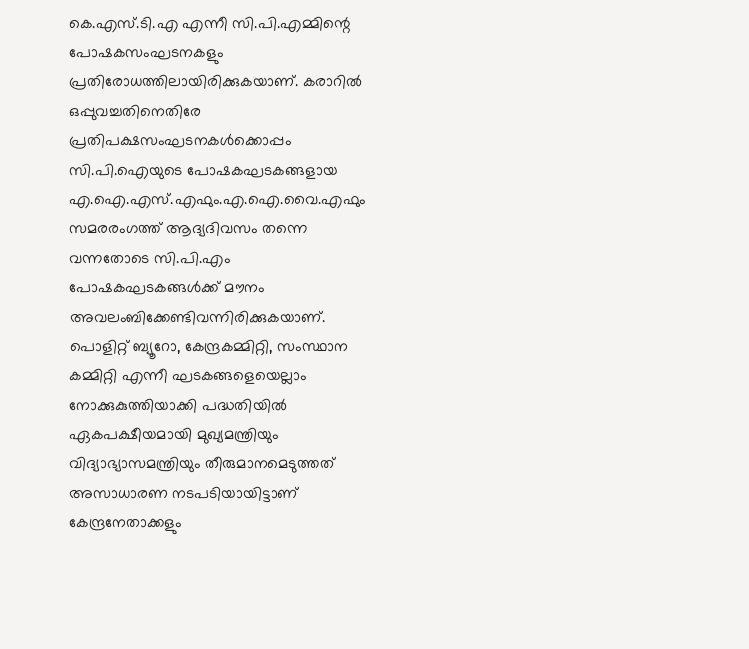കെ.എസ്.ടി.എ എന്നീ സി.പി.എമ്മിന്റെ പോഷകസംഘടനകളും പ്രതിരോധത്തിലായിരിക്കുകയാണ്. കരാറിൽ ഒപ്പുവച്ചതിനെതിരേ പ്രതിപക്ഷസംഘടനകൾക്കൊപ്പം സി.പി.ഐയുടെ പോഷകഘടകങ്ങളായ എ.ഐ.എസ്.എഫും.എ.ഐ.വൈ.എഫും സമരരംഗത്ത് ആദ്യദിവസം തന്നെ വന്നതോടെ സി.പി.എം പോഷകഘടകങ്ങൾക്ക് മൗനം അവലംബിക്കേണ്ടിവന്നിരിക്കുകയാണ്. പൊളിറ്റ് ബ്യൂറോ, കേന്ദ്രകമ്മിറ്റി, സംസ്ഥാന കമ്മിറ്റി എന്നീ ഘടകങ്ങളെയെല്ലാം നോക്കുകുത്തിയാക്കി പദ്ധതിയിൽ ഏകപക്ഷീയമായി മുഖ്യമന്ത്രിയും വിദ്യാഭ്യാസമന്ത്രിയും തീരുമാനമെടുത്തത് അസാധാരണ നടപടിയായിട്ടാണ് കേന്ദ്രനേതാക്കളും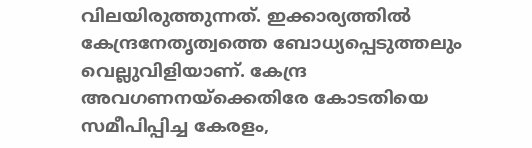വിലയിരുത്തുന്നത്. ഇക്കാര്യത്തിൽ കേന്ദ്രനേതൃത്വത്തെ ബോധ്യപ്പെടുത്തലും വെല്ലുവിളിയാണ്. കേന്ദ്ര അവഗണനയ്‌ക്കെതിരേ കോടതിയെ സമീപിപ്പിച്ച കേരളം,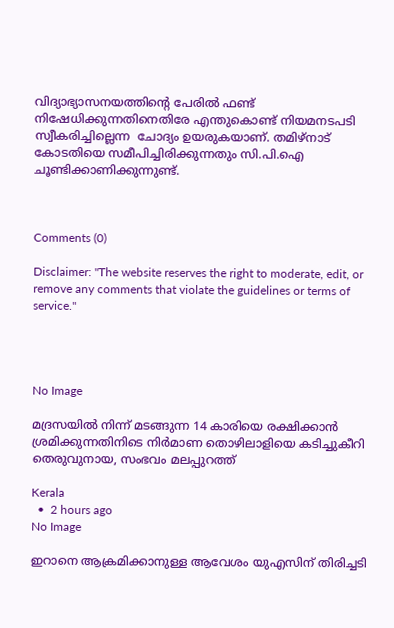വിദ്യാഭ്യാസനയത്തിന്റെ പേരിൽ ഫണ്ട് നിഷേധിക്കുന്നതിനെതിരേ എന്തുകൊണ്ട് നിയമനടപടി സ്വീകരിച്ചില്ലെന്ന  ചോദ്യം ഉയരുകയാണ്. തമിഴ്നാട് കോടതിയെ സമീപിച്ചിരിക്കുന്നതും സി.പി.ഐ ചൂണ്ടിക്കാണിക്കുന്നുണ്ട്.



Comments (0)

Disclaimer: "The website reserves the right to moderate, edit, or remove any comments that violate the guidelines or terms of service."




No Image

മദ്രസയില്‍ നിന്ന് മടങ്ങുന്ന 14 കാരിയെ രക്ഷിക്കാന്‍ ശ്രമിക്കുന്നതിനിടെ നിര്‍മാണ തൊഴിലാളിയെ കടിച്ചുകീറി തെരുവുനായ, സംഭവം മലപ്പുറത്ത്

Kerala
  •  2 hours ago
No Image

ഇറാനെ ആക്രമിക്കാനുള്ള ആവേശം യുഎസിന് തിരിച്ചടി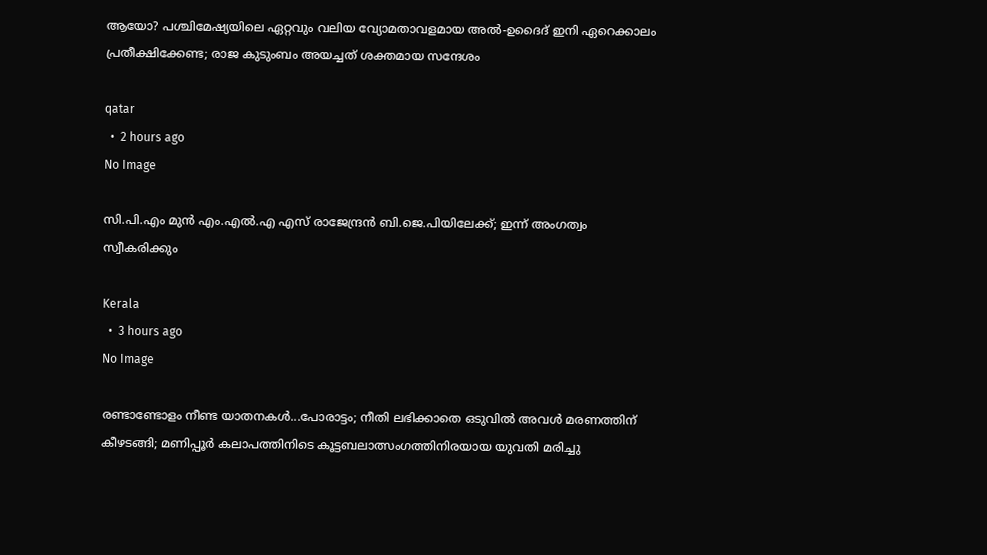ആയോ? പശ്ചിമേഷ്യയിലെ ഏറ്റവും വലിയ വ്യോമതാവളമായ അൽ-ഉദൈദ് ഇനി ഏറെക്കാലം പ്രതീക്ഷിക്കേണ്ട; രാജ കുടുംബം അയച്ചത് ശക്തമായ സന്ദേശം

qatar
  •  2 hours ago
No Image

സി.പി.എം മുന്‍ എം.എല്‍.എ എസ് രാജേന്ദ്രന്‍ ബി.ജെ.പിയിലേക്ക്; ഇന്ന് അംഗത്വം സ്വീകരിക്കും

Kerala
  •  3 hours ago
No Image

രണ്ടാണ്ടോളം നീണ്ട യാതനകള്‍...പോരാട്ടം; നീതി ലഭിക്കാതെ ഒടുവില്‍ അവള്‍ മരണത്തിന് കീഴടങ്ങി; മണിപ്പൂര്‍ കലാപത്തിനിടെ കൂട്ടബലാത്സംഗത്തിനിരയായ യുവതി മരിച്ചു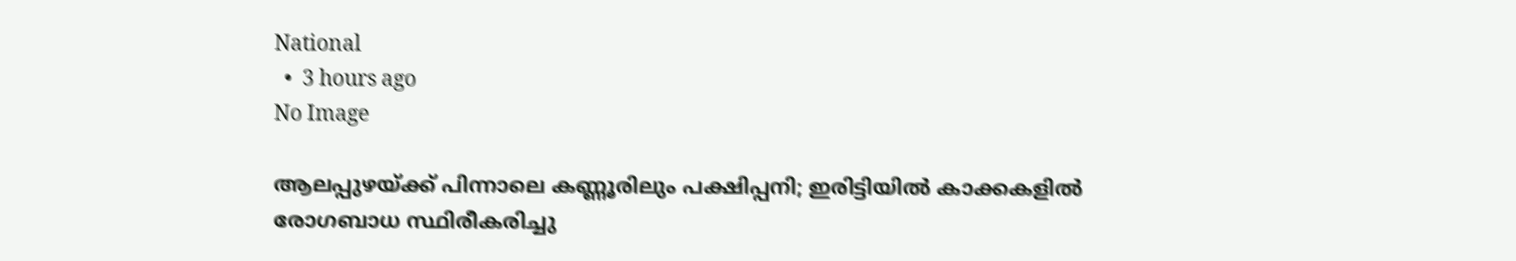National
  •  3 hours ago
No Image

ആലപ്പുഴയ്ക്ക് പിന്നാലെ കണ്ണൂരിലും പക്ഷിപ്പനി; ഇരിട്ടിയില്‍ കാക്കകളില്‍ രോഗബാധ സ്ഥിരീകരിച്ചു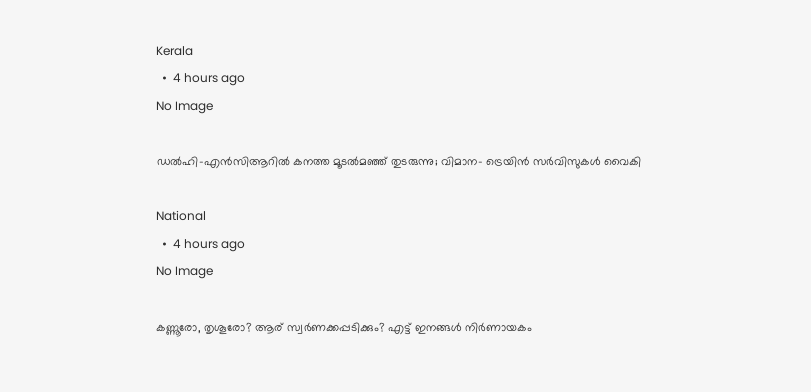Kerala
  •  4 hours ago
No Image

ഡല്‍ഹി-എന്‍സിആറില്‍ കനത്ത മൂടല്‍മഞ്ഞ് തുടരുന്നു; വിമാന- ട്രെയിന്‍ സര്‍വിസുകള്‍ വൈകി

National
  •  4 hours ago
No Image

കണ്ണൂരോ, തൃശൂരോ? ആര് സ്വർണക്കപ്പടിക്കും? എട്ട് ഇനങ്ങള്‍ നിര്‍ണായകം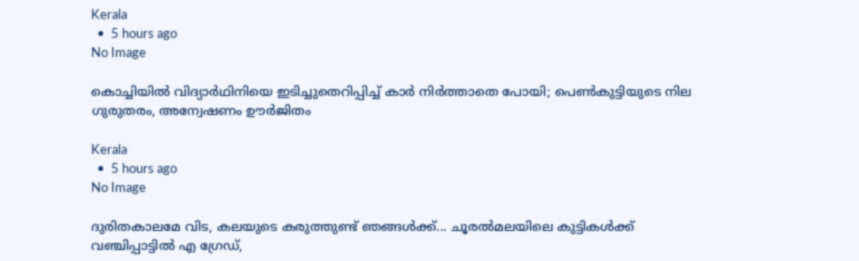Kerala
  •  5 hours ago
No Image

കൊച്ചിയില്‍ വിദ്യാര്‍ഥിനിയെ ഇടിച്ചുതെറിപ്പിച്ച് കാര്‍ നിര്‍ത്താതെ പോയി; പെണ്‍കുട്ടിയുടെ നില ഗുരുതരം, അന്വേഷണം ഊര്‍ജിതം

Kerala
  •  5 hours ago
No Image

ദുരിതകാലമേ വിട, കലയുടെ കരുത്തുണ്ട് ഞങ്ങൾക്ക്... ചൂരല്‍മലയിലെ കുട്ടികള്‍ക്ക് വഞ്ചിപ്പാട്ടിൽ എ ഗ്രേഡ്,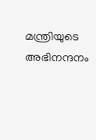മന്ത്രിയുടെ അഭിനന്ദനം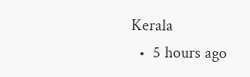Kerala
  •  5 hours ago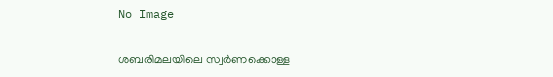No Image

ശബരിമലയിലെ സ്വര്‍ണക്കൊള്ള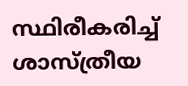സ്ഥിരീകരിച്ച് ശാസ്ത്രീയ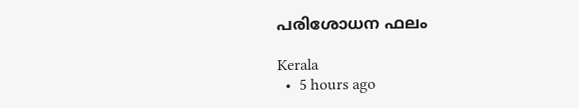പരിശോധന ഫലം

Kerala
  •  5 hours ago